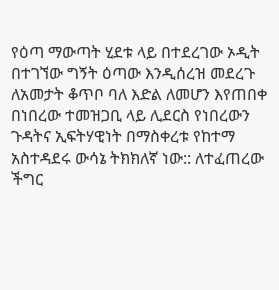የዕጣ ማውጣት ሂደቱ ላይ በተደረገው ኦዲት በተገኘው ግኝት ዕጣው እንዲሰረዝ መደረጉ ለአመታት ቆጥቦ ባለ እድል ለመሆን እየጠበቀ በነበረው ተመዝጋቢ ላይ ሊደርስ የነበረውን ጉዳትና ኢፍትሃዊነት በማስቀረቱ የከተማ አስተዳደሩ ውሳኔ ትክክለኛ ነው:: ለተፈጠረው ችግር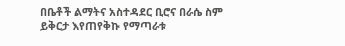በቤቶች ልማትና አስተዳደር ቢሮና በራሴ ስም ይቅርታ እየጠየቅኩ የማጣራቱ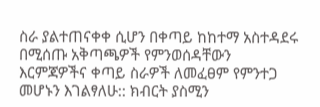ስራ ያልተጠናቀቀ ሲሆን በቀጣይ ከከተማ አስተዳደሩ በሚሰጡ አቅጣጫዎች የምንወሰዳቸውን እርምጃዎችና ቀጣይ ስራዎች ለመፈፀም የምንተጋ መሆኑን እገልፃለሁ:: ክብርት ያስሚን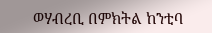ወሃብረቢ በምክትል ከንቲባ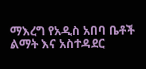ማእረግ የአዲስ አበባ ቤቶች ልማት እና አስተዳደር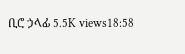ቢሮ ኃላፊ 5.5K views18:58